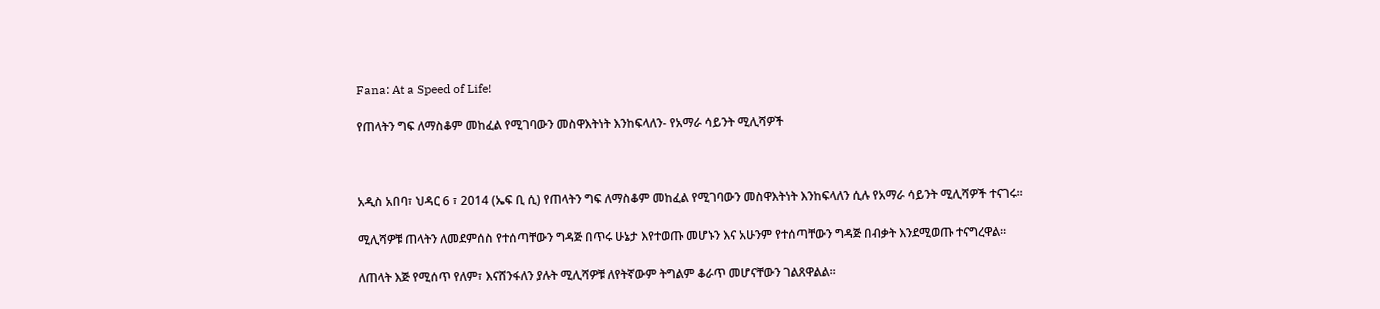Fana: At a Speed of Life!

የጠላትን ግፍ ለማስቆም መከፈል የሚገባውን መስዋእትነት እንከፍላለን- የአማራ ሳይንት ሚሊሻዎች



አዲስ አበባ፣ ህዳር 6 ፣ 2014 (ኤፍ ቢ ሲ) የጠላትን ግፍ ለማስቆም መከፈል የሚገባውን መስዋእትነት እንከፍላለን ሲሉ የአማራ ሳይንት ሚሊሻዎች ተናገሩ፡፡

ሚሊሻዎቹ ጠላትን ለመደምሰስ የተሰጣቸውን ግዳጅ በጥሩ ሁኔታ እየተወጡ መሆኑን እና አሁንም የተሰጣቸውን ግዳጅ በብቃት እንደሚወጡ ተናግረዋል፡፡

ለጠላት እጅ የሚሰጥ የለም፣ እናሸንፋለን ያሉት ሚሊሻዎቹ ለየትኛውም ትግልም ቆራጥ መሆናቸውን ገልጸዋልል፡፡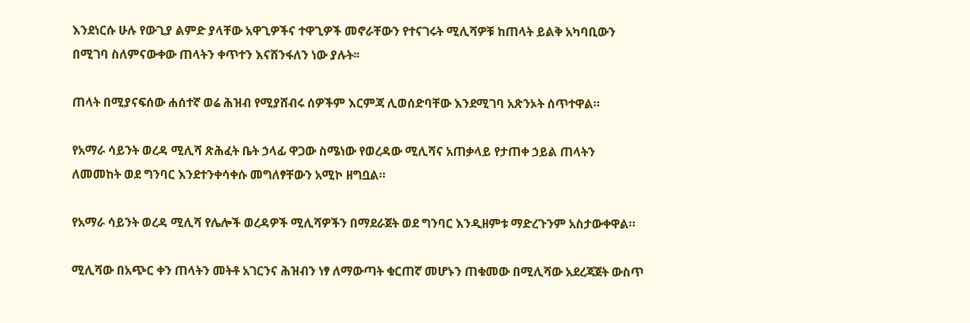እንደነርሱ ሁሉ የውጊያ ልምድ ያላቸው አዋጊዎችና ተዋጊዎች መኖራቸውን የተናገሩት ሚሊሻዎቹ ከጠላት ይልቅ አካባቢውን በሚገባ ስለምናውቀው ጠላትን ቀጥተን እናሸንፋለን ነው ያሉት፡፡

ጠላት በሚያናፍሰው ሐሰተኛ ወሬ ሕዝብ የሚያሸብሩ ሰዎችም እርምጃ ሊወሰድባቸው እንደሚገባ አጽንኦት ሰጥተዋል።

የአማራ ሳይንት ወረዳ ሚሊሻ ጽሕፈት ቤት ኃላፊ ዋጋው ስሜነው የወረዳው ሚሊሻና አጠቃላይ የታጠቀ ኃይል ጠላትን ለመመከት ወደ ግንባር እንደተንቀሳቀሱ መግለፃቸውን አሚኮ ዘግቧል።

የአማራ ሳይንት ወረዳ ሚሊሻ የሌሎች ወረዳዎች ሚሊሻዎችን በማደራጀት ወደ ግንባር እንዲዘምቱ ማድረጉንም አስታውቀዋል።

ሚሊሻው በአጭር ቀን ጠላትን መትቶ አገርንና ሕዝብን ነፃ ለማውጣት ቁርጠኛ መሆኑን ጠቁመው በሚሊሻው አደረጃጀት ውስጥ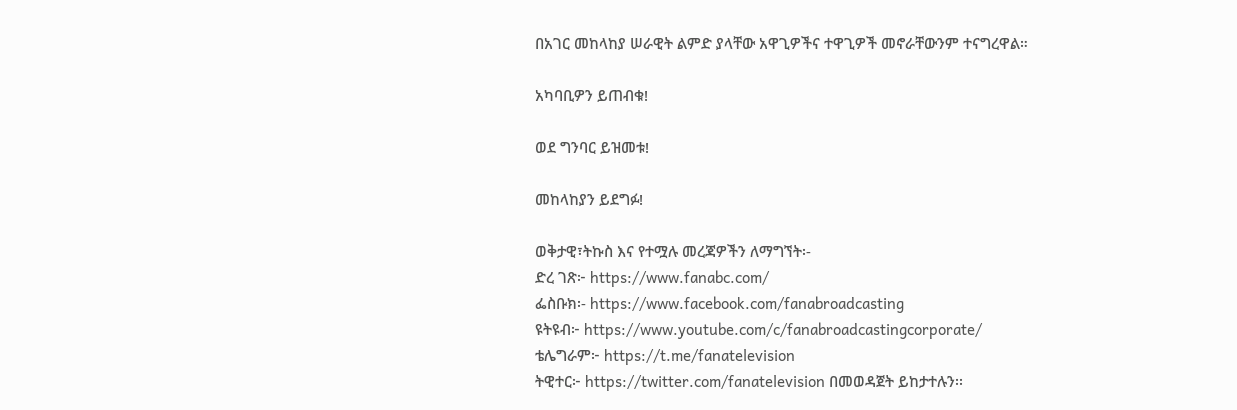በአገር መከላከያ ሠራዊት ልምድ ያላቸው አዋጊዎችና ተዋጊዎች መኖራቸውንም ተናግረዋል።

አካባቢዎን ይጠብቁ!

ወደ ግንባር ይዝመቱ!

መከላከያን ይደግፉ!

ወቅታዊ፣ትኩስ እና የተሟሉ መረጃዎችን ለማግኘት፡-
ድረ ገጽ፦ https://www.fanabc.com/
ፌስቡክ፡- https://www.facebook.com/fanabroadcasting
ዩትዩብ፦ https://www.youtube.com/c/fanabroadcastingcorporate/
ቴሌግራም፦ https://t.me/fanatelevision
ትዊተር፦ https://twitter.com/fanatelevision በመወዳጀት ይከታተሉን፡፡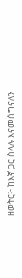ዘወትር፦ ከእኛ ጋር ስላሉ እናመሰግናለን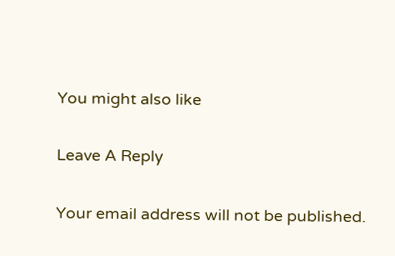You might also like

Leave A Reply

Your email address will not be published.